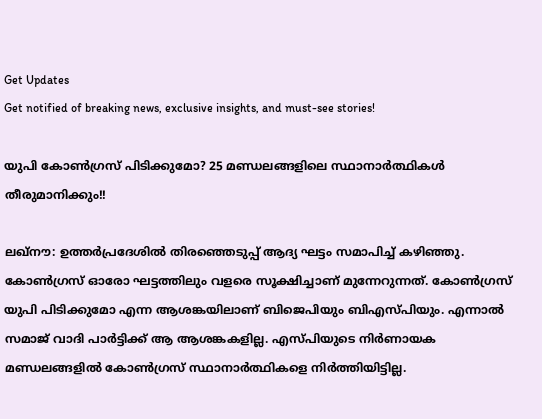Get Updates
Get notified of breaking news, exclusive insights, and must-see stories!

യുപി കോണ്‍ഗ്രസ് പിടിക്കുമോ? 25 മണ്ഡലങ്ങളിലെ സ്ഥാനാര്‍ത്ഥികള്‍ തീരുമാനിക്കും!!

ലഖ്‌നൗ: ഉത്തര്‍പ്രദേശില്‍ തിരഞ്ഞെടുപ്പ് ആദ്യ ഘട്ടം സമാപിച്ച് കഴിഞ്ഞു. കോണ്‍ഗ്രസ് ഓരോ ഘട്ടത്തിലും വളരെ സൂക്ഷിച്ചാണ് മുന്നേറുന്നത്. കോണ്‍ഗ്രസ് യുപി പിടിക്കുമോ എന്ന ആശങ്കയിലാണ് ബിജെപിയും ബിഎസ്പിയും. എന്നാല്‍ സമാജ് വാദി പാര്‍ട്ടിക്ക് ആ ആശങ്കകളില്ല. എസ്പിയുടെ നിര്‍ണായക മണ്ഡലങ്ങളില്‍ കോണ്‍ഗ്രസ് സ്ഥാനാര്‍ത്ഥികളെ നിര്‍ത്തിയിട്ടില്ല.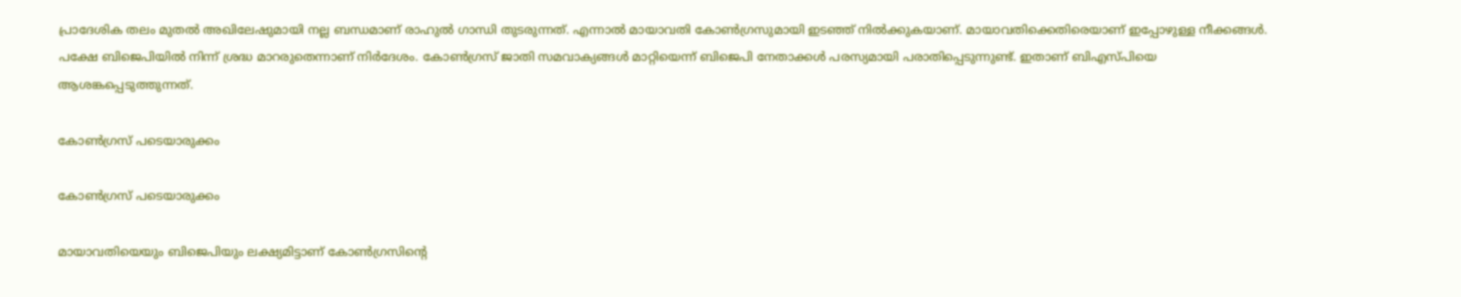പ്രാദേശിക തലം മുതല്‍ അഖിലേഷുമായി നല്ല ബന്ധമാണ് രാഹുല്‍ ഗാന്ധി തുടരുന്നത്. എന്നാല്‍ മായാവതി കോണ്‍ഗ്രസുമായി ഇടഞ്ഞ് നില്‍ക്കുകയാണ്. മായാവതിക്കെതിരെയാണ് ഇപ്പോഴുള്ള നീക്കങ്ങള്‍. പക്ഷേ ബിജെപിയില്‍ നിന്ന് ശ്രദ്ധ മാറരുതെന്നാണ് നിര്‍ദേശം. കോണ്‍ഗ്രസ് ജാതി സമവാക്യങ്ങള്‍ മാറ്റിയെന്ന് ബിജെപി നേതാക്കള്‍ പരസ്യമായി പരാതിപ്പെടുന്നുണ്ട്. ഇതാണ് ബിഎസ്പിയെ ആശങ്കപ്പെടുത്തുന്നത്.

കോണ്‍ഗ്രസ് പടെയാരുക്കം

കോണ്‍ഗ്രസ് പടെയാരുക്കം

മായാവതിയെയും ബിജെപിയും ലക്ഷ്യമിട്ടാണ് കോണ്‍ഗ്രസിന്റെ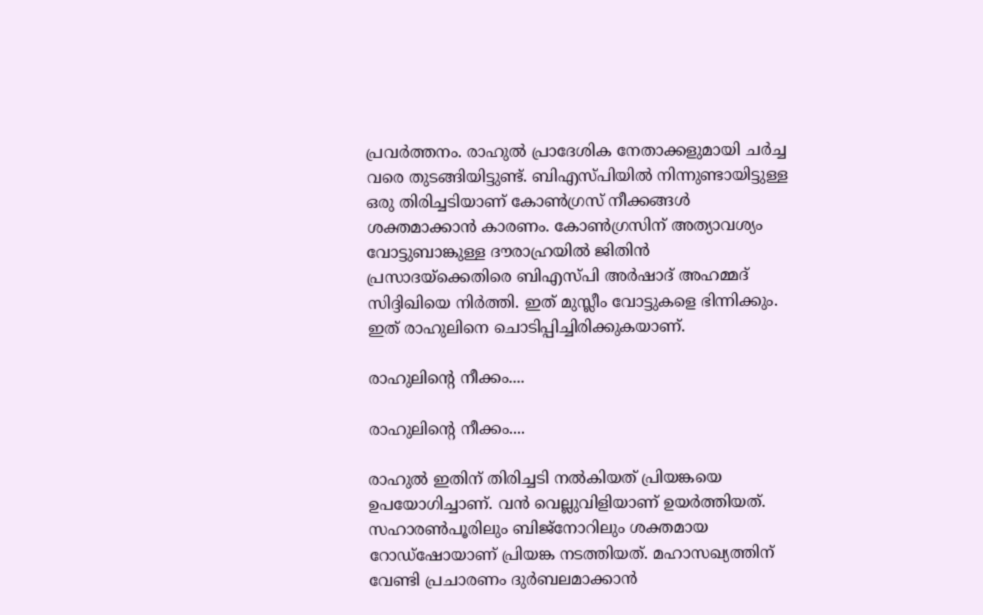പ്രവര്‍ത്തനം. രാഹുല്‍ പ്രാദേശിക നേതാക്കളുമായി ചര്‍ച്ച വരെ തുടങ്ങിയിട്ടുണ്ട്. ബിഎസ്പിയില്‍ നിന്നുണ്ടായിട്ടുള്ള ഒരു തിരിച്ചടിയാണ് കോണ്‍ഗ്രസ് നീക്കങ്ങള്‍ ശക്തമാക്കാന്‍ കാരണം. കോണ്‍ഗ്രസിന് അത്യാവശ്യം വോട്ടുബാങ്കുള്ള ദൗരാഹ്രയില്‍ ജിതിന്‍ പ്രസാദയ്‌ക്കെതിരെ ബിഎസ്പി അര്‍ഷാദ് അഹമ്മദ് സിദ്ദിഖിയെ നിര്‍ത്തി. ഇത് മുസ്ലീം വോട്ടുകളെ ഭിന്നിക്കും. ഇത് രാഹുലിനെ ചൊടിപ്പിച്ചിരിക്കുകയാണ്.

രാഹുലിന്റെ നീക്കം....

രാഹുലിന്റെ നീക്കം....

രാഹുല്‍ ഇതിന് തിരിച്ചടി നല്‍കിയത് പ്രിയങ്കയെ ഉപയോഗിച്ചാണ്. വന്‍ വെല്ലുവിളിയാണ് ഉയര്‍ത്തിയത്. സഹാരണ്‍പൂരിലും ബിജ്‌നോറിലും ശക്തമായ റോഡ്‌ഷോയാണ് പ്രിയങ്ക നടത്തിയത്. മഹാസഖ്യത്തിന് വേണ്ടി പ്രചാരണം ദുര്‍ബലമാക്കാന്‍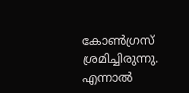കോണ്‍ഗ്രസ് ശ്രമിച്ചിരുന്നു. എന്നാല്‍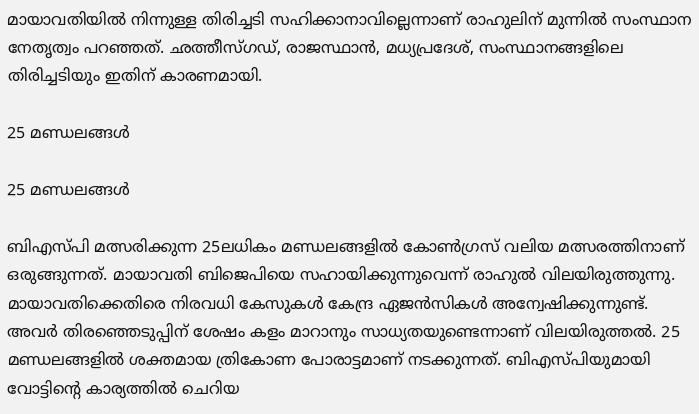മായാവതിയില്‍ നിന്നുള്ള തിരിച്ചടി സഹിക്കാനാവില്ലെന്നാണ് രാഹുലിന് മുന്നില്‍ സംസ്ഥാന നേതൃത്വം പറഞ്ഞത്. ഛത്തീസ്ഗഡ്, രാജസ്ഥാന്‍, മധ്യപ്രദേശ്, സംസ്ഥാനങ്ങളിലെ തിരിച്ചടിയും ഇതിന് കാരണമായി.

25 മണ്ഡലങ്ങള്‍

25 മണ്ഡലങ്ങള്‍

ബിഎസ്പി മത്സരിക്കുന്ന 25ലധികം മണ്ഡലങ്ങളില്‍ കോണ്‍ഗ്രസ് വലിയ മത്സരത്തിനാണ് ഒരുങ്ങുന്നത്. മായാവതി ബിജെപിയെ സഹായിക്കുന്നുവെന്ന് രാഹുല്‍ വിലയിരുത്തുന്നു. മായാവതിക്കെതിരെ നിരവധി കേസുകള്‍ കേന്ദ്ര ഏജന്‍സികള്‍ അന്വേഷിക്കുന്നുണ്ട്. അവര്‍ തിരഞ്ഞെടുപ്പിന് ശേഷം കളം മാറാനും സാധ്യതയുണ്ടെന്നാണ് വിലയിരുത്തല്‍. 25 മണ്ഡലങ്ങളില്‍ ശക്തമായ ത്രികോണ പോരാട്ടമാണ് നടക്കുന്നത്. ബിഎസ്പിയുമായി വോട്ടിന്റെ കാര്യത്തില്‍ ചെറിയ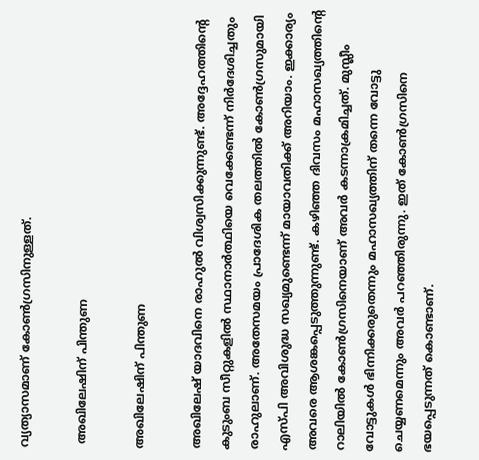വ്യത്യാസമാണ് കോണ്‍ഗ്രസിനുള്ളത്.

 അഖിലേഷിന് പിന്തുണ

അഖിലേഷിന് പിന്തുണ

അഖിലേഷ് യാദവിനെ രാഹുല്‍ വിശ്വസിക്കുന്നുണ്ട്. അദ്ദേഹത്തിന്റെ കുടുംബ സീറ്റുകളില്‍ സ്ഥാനാര്‍ത്ഥിയെ വെക്കേണ്ടന്ന് നിര്‍ദേശിച്ചതും രാഹുലാണ്. അതേസമയം പ്രാദേശിക തലത്തില്‍ കോണ്‍ഗ്രസുമായി എസ്പി അവിശുദ്ധ സഖ്യമുണ്ടെന്ന് മായാവതിക്ക് അറിയാം. ഇക്കാര്യം അവരെ ആശങ്കപ്പെടുത്തുന്നുണ്ട്. കഴിഞ്ഞ ദിവസം മഹാസഖ്യത്തിന്റെ റാലിയില്‍ കോണ്‍ഗ്രസിനെയാണ് അവര്‍ കടന്നാക്രമിച്ചത്. മുസ്ലീം വോട്ടുകള്‍ ഭിന്നിക്കരുതെന്നും മഹാസഖ്യത്തിന് തന്നെ വോട്ടു ചെയ്യണമെന്നും അവര്‍ പറഞ്ഞിരുന്നു. ഇത് കോണ്‍ഗ്രസിനെ ഭയപ്പെടുന്നത് കൊണ്ടാണ്.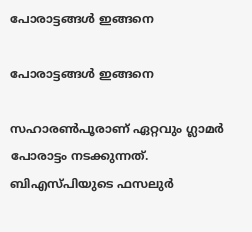പോരാട്ടങ്ങള്‍ ഇങ്ങനെ

പോരാട്ടങ്ങള്‍ ഇങ്ങനെ

സഹാരണ്‍പൂരാണ് ഏറ്റവും ഗ്ലാമര്‍ പോരാട്ടം നടക്കുന്നത്. ബിഎസ്പിയുടെ ഫസലുര്‍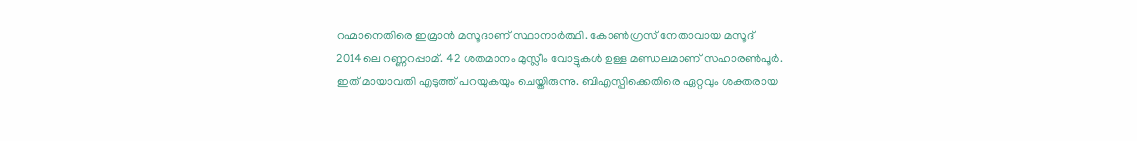റഹ്മാനെതിരെ ഇമ്രാന്‍ മസൂദാണ് സ്ഥാനാര്‍ത്ഥി. കോണ്‍ഗ്രസ് നേതാവായ മസൂദ് 2014ലെ റണ്ണറപ്പാമ്. 42 ശതമാനം മുസ്ലീം വോട്ടുകള്‍ ഉള്ള മണ്ഡലമാണ് സഹാരണ്‍പൂര്‍. ഇത് മായാവതി എടുത്ത് പറയുകയും ചെയ്തിരുന്നു. ബിഎസ്പിക്കെതിരെ ഏറ്റവും ശക്തരായ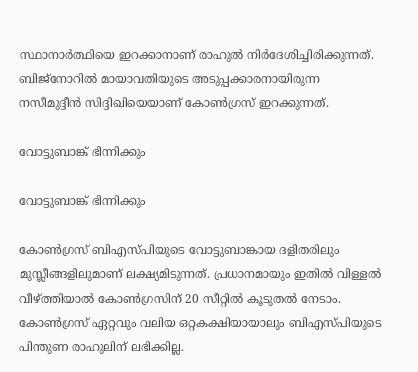സ്ഥാനാര്‍ത്ഥിയെ ഇറക്കാനാണ് രാഹുല്‍ നിര്‍ദേശിച്ചിരിക്കുന്നത്. ബിജ്‌നോറില്‍ മായാവതിയുടെ അടുപ്പക്കാരനായിരുന്ന നസീമുദ്ദീന്‍ സിദ്ദിഖിയെയാണ് കോണ്‍ഗ്രസ് ഇറക്കുന്നത്.

വോട്ടുബാങ്ക് ഭിന്നിക്കും

വോട്ടുബാങ്ക് ഭിന്നിക്കും

കോണ്‍ഗ്രസ് ബിഎസ്പിയുടെ വോട്ടുബാങ്കായ ദളിതരിലും മുസ്ലീങ്ങളിലുമാണ് ലക്ഷ്യമിടുന്നത്. പ്രധാനമായും ഇതില്‍ വിള്ളല്‍ വീഴ്ത്തിയാല്‍ കോണ്‍ഗ്രസിന് 20 സീറ്റില്‍ കൂടുതല്‍ നേടാം. കോണ്‍ഗ്രസ് ഏറ്റവും വലിയ ഒറ്റകക്ഷിയായാലും ബിഎസ്പിയുടെ പിന്തുണ രാഹുലിന് ലഭിക്കില്ല.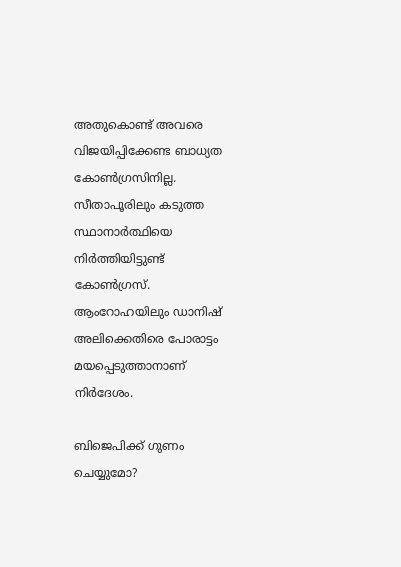അതുകൊണ്ട് അവരെ വിജയിപ്പിക്കേണ്ട ബാധ്യത കോണ്‍ഗ്രസിനില്ല. സീതാപൂരിലും കടുത്ത സ്ഥാനാര്‍ത്ഥിയെ നിര്‍ത്തിയിട്ടുണ്ട് കോണ്‍ഗ്രസ്. ആംറോഹയിലും ഡാനിഷ് അലിക്കെതിരെ പോരാട്ടം മയപ്പെടുത്താനാണ് നിര്‍ദേശം.

ബിജെപിക്ക് ഗുണം ചെയ്യുമോ?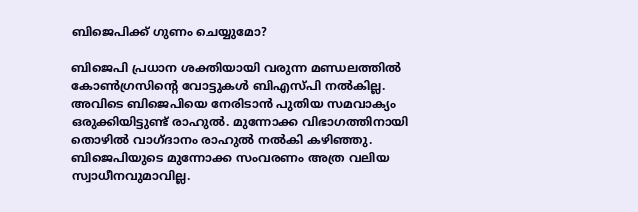ബിജെപിക്ക് ഗുണം ചെയ്യുമോ?

ബിജെപി പ്രധാന ശക്തിയായി വരുന്ന മണ്ഡലത്തില്‍ കോണ്‍ഗ്രസിന്റെ വോട്ടുകള്‍ ബിഎസ്പി നല്‍കില്ല. അവിടെ ബിജെപിയെ നേരിടാന്‍ പുതിയ സമവാക്യം ഒരുക്കിയിട്ടുണ്ട് രാഹുല്‍. മുന്നോക്ക വിഭാഗത്തിനായി തൊഴില്‍ വാഗ്ദാനം രാഹുല്‍ നല്‍കി കഴിഞ്ഞു. ബിജെപിയുടെ മുന്നോക്ക സംവരണം അത്ര വലിയ സ്വാധീനവുമാവില്ല.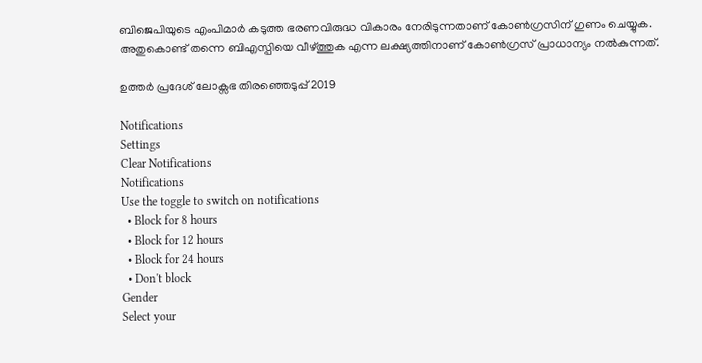ബിജെപിയുടെ എംപിമാര്‍ കടുത്ത ഭരണവിരുദ്ധ വികാരം നേരിടുന്നതാണ് കോണ്‍ഗ്രസിന് ഗുണം ചെയ്യുക. അതുകൊണ്ട് തന്നെ ബിഎസ്പിയെ വീഴ്ത്തുക എന്ന ലക്ഷ്യത്തിനാണ് കോണ്‍ഗ്രസ് പ്രാധാന്യം നല്‍കുന്നത്.

ഉത്തർ പ്രദേശ് ലോക്സഭ തിരഞ്ഞെടുപ്പ് 2019

Notifications
Settings
Clear Notifications
Notifications
Use the toggle to switch on notifications
  • Block for 8 hours
  • Block for 12 hours
  • Block for 24 hours
  • Don't block
Gender
Select your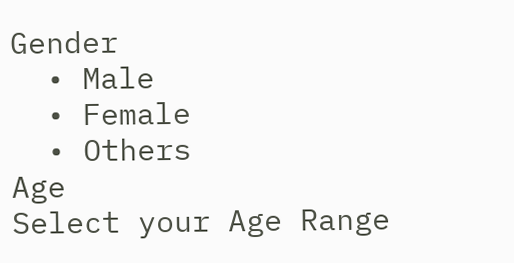Gender
  • Male
  • Female
  • Others
Age
Select your Age Range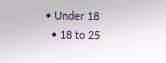• Under 18
  • 18 to 25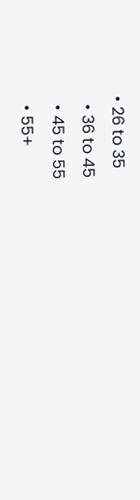• 26 to 35
  • 36 to 45
  • 45 to 55
  • 55+